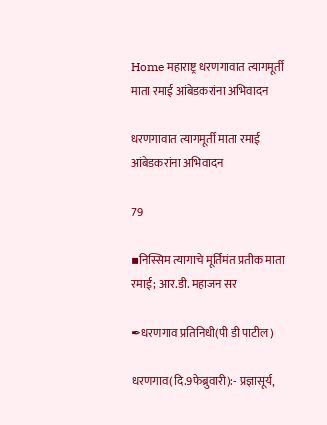Home महाराष्ट्र धरणगावात त्यागमूर्ती माता रमाई आंबेडकरांना अभिवादन

धरणगावात त्यागमूर्ती माता रमाई आंबेडकरांना अभिवादन

79

▪निस्सिम त्यागाचे मूर्तिमंत प्रतीक माता रमाई; आर.डी. महाजन सर

✒धरणगाव प्रतिनिधी(पी डी पाटील)

धरणगाव(दि.9फेब्रुवारी):- प्रज्ञासूर्य,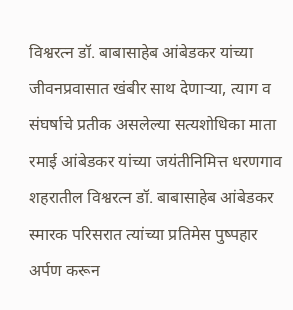विश्वरत्न डॉ. बाबासाहेब आंबेडकर यांच्या जीवनप्रवासात खंबीर साथ देणाऱ्या, त्याग व संघर्षाचे प्रतीक असलेल्या सत्यशोधिका माता रमाई आंबेडकर यांच्या जयंतीनिमित्त धरणगाव शहरातील विश्वरत्न डॉ. बाबासाहेब आंबेडकर स्मारक परिसरात त्यांच्या प्रतिमेस पुष्पहार अर्पण करून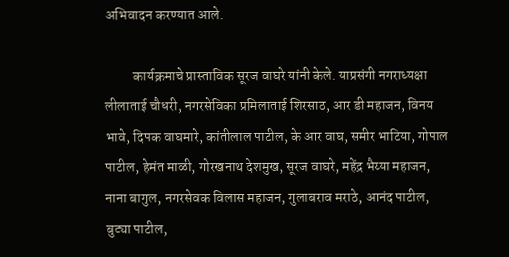अभिवादन करण्यात आले.

          कार्यक्रमाचे प्रास्ताविक सूरज वाघरे यांनी केले. याप्रसंगी नगराध्यक्षा लीलाताई चौधरी, नगरसेविका प्रमिलाताई शिरसाठ, आर डी महाजन, विनय भावे, दिपक वाघमारे, कांतीलाल पाटील, के आर वाघ, समीर भाटिया, गोपाल पाटील, हेमंत माळी, गोरखनाथ देशमुख, सूरज वाघरे, महेंद्र भैय्या महाजन, नाना बागुल, नगरसेवक विलास महाजन, गुलाबराव मराठे, आनंद पाटील, बुट्या पाटील,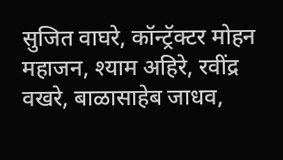सुजित वाघरे, कॉन्ट्रॅक्टर मोहन महाजन, श्याम अहिरे, रवींद्र वखरे, बाळासाहेब जाधव,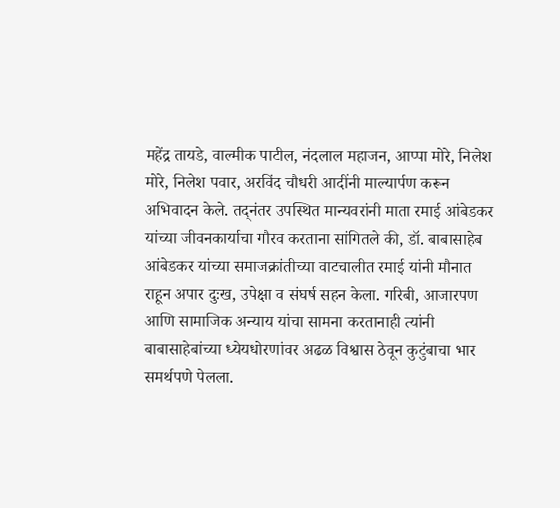महेंद्र तायडे, वाल्मीक पाटील, नंदलाल महाजन, आप्पा मोरे, निलेश मोरे, निलेश पवार, अरविंद चौधरी आदींनी माल्यार्पण करून अभिवादन केले. तद्नंतर उपस्थित मान्यवरांनी माता रमाई आंबेडकर यांच्या जीवनकार्याचा गौरव करताना सांगितले की, डॉ. बाबासाहेब आंबेडकर यांच्या समाजक्रांतीच्या वाटचालीत रमाई यांनी मौनात राहून अपार दुःख, उपेक्षा व संघर्ष सहन केला. गरिबी, आजारपण आणि सामाजिक अन्याय यांचा सामना करतानाही त्यांनी बाबासाहेबांच्या ध्येयधोरणांवर अढळ विश्वास ठेवून कुटुंबाचा भार समर्थपणे पेलला.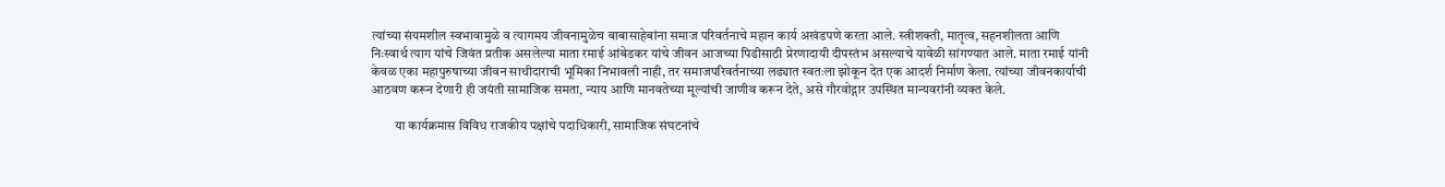त्यांच्या संयमशील स्वभावामुळे व त्यागमय जीवनामुळेच बाबासाहेबांना समाज परिवर्तनाचे महान कार्य अखंडपणे करता आले. स्त्रीशक्ती, मातृत्व, सहनशीलता आणि निःस्वार्थ त्याग यांचे जिवंत प्रतीक असलेल्या माता रमाई आंबेडकर यांचे जीवन आजच्या पिढीसाठी प्रेरणादायी दीपस्तंभ असल्याचे यावेळी सांगण्यात आले. माता रमाई यांनी केवळ एका महापुरुषाच्या जीवन साथीदाराची भूमिका निभावली नाही, तर समाजपरिवर्तनाच्या लढ्यात स्वतःला झोकून देत एक आदर्श निर्माण केला. त्यांच्या जीवनकार्याची आठवण करून देणारी ही जयंती सामाजिक समता, न्याय आणि मानवतेच्या मूल्यांची जाणीव करून देते, असे गौरवोद्गार उपस्थित मान्यवरांनी व्यक्त केले.

         या कार्यक्रमास विविध राजकीय पक्षांचे पदाधिकारी, सामाजिक संघटनांचे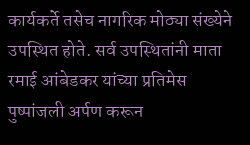कार्यकर्ते तसेच नागरिक मोठ्या संख्येने उपस्थित होते. सर्व उपस्थितांनी माता रमाई आंबेडकर यांच्या प्रतिमेस पुष्पांजली अर्पण करून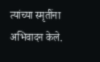त्यांच्या स्मृतींना अभिवादन केले.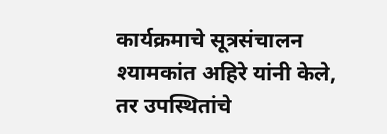कार्यक्रमाचे सूत्रसंचालन श्यामकांत अहिरे यांनी केले, तर उपस्थितांचे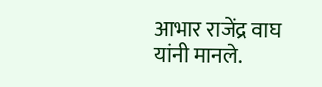आभार राजेंद्र वाघ यांनी मानले.